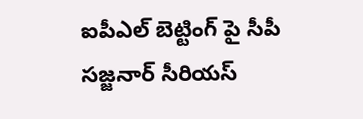ఐపీఎల్ బెట్టింగ్‌ పై సీపీ సజ్జనార్ సీరియస్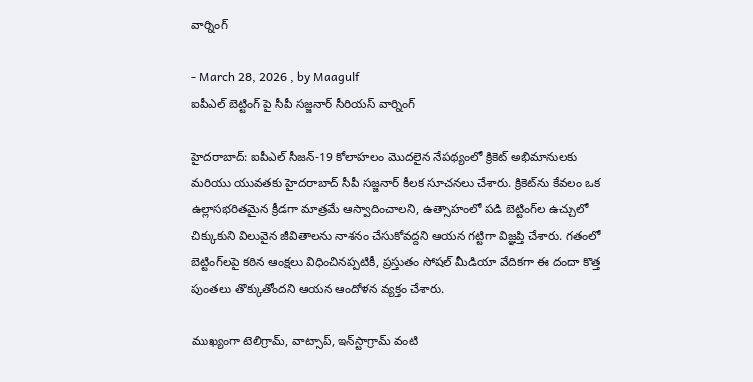వార్నింగ్

- March 28, 2026 , by Maagulf
ఐపీఎల్ బెట్టింగ్‌ పై సీపీ సజ్జనార్ సీరియస్ వార్నింగ్

హైదరాబాద్: ఐపీఎల్ సీజన్-19 కోలాహలం మొదలైన నేపథ్యంలో క్రికెట్ అభిమానులకు మరియు యువతకు హైదరాబాద్ సీపీ సజ్జనార్ కీలక సూచనలు చేశారు. క్రికెట్‌ను కేవలం ఒక ఉల్లాసభరితమైన క్రీడగా మాత్రమే ఆస్వాదించాలని, ఉత్సాహంలో పడి బెట్టింగ్‌ల ఉచ్చులో చిక్కుకుని విలువైన జీవితాలను నాశనం చేసుకోవద్దని ఆయన గట్టిగా విజ్ఞప్తి చేశారు. గతంలో బెట్టింగ్‌లపై కఠిన ఆంక్షలు విధించినప్పటికీ, ప్రస్తుతం సోషల్ మీడియా వేదికగా ఈ దందా కొత్త పుంతలు తొక్కుతోందని ఆయన ఆందోళన వ్యక్తం చేశారు.

ముఖ్యంగా టెలిగ్రామ్, వాట్సాప్, ఇన్‌స్టాగ్రామ్ వంటి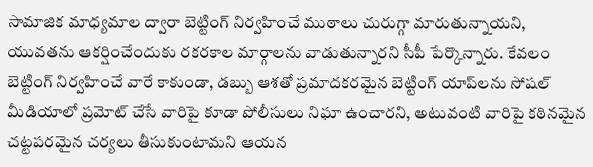సామాజిక మాధ్యమాల ద్వారా బెట్టింగ్ నిర్వహించే ముఠాలు చురుగ్గా మారుతున్నాయని, యువతను ఆకర్షించేందుకు రకరకాల మార్గాలను వాడుతున్నారని సీపీ పేర్కొన్నారు. కేవలం బెట్టింగ్ నిర్వహించే వారే కాకుండా, డబ్బు ఆశతో ప్రమాదకరమైన బెట్టింగ్ యాప్‌లను సోషల్ మీడియాలో ప్రమోట్ చేసే వారిపై కూడా పోలీసులు నిఘా ఉంచారని, అటువంటి వారిపై కఠినమైన చట్టపరమైన చర్యలు తీసుకుంటామని ఆయన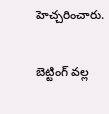హెచ్చరించారు.

బెట్టింగ్ వల్ల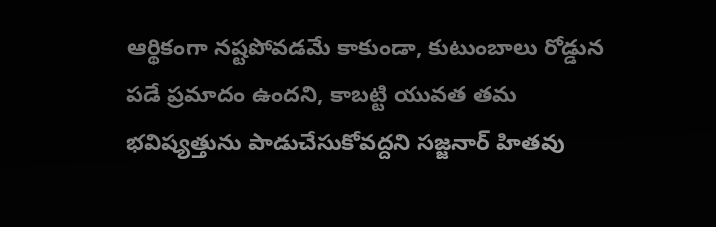ఆర్థికంగా నష్టపోవడమే కాకుండా, కుటుంబాలు రోడ్డున పడే ప్రమాదం ఉందని, కాబట్టి యువత తమ భవిష్యత్తును పాడుచేసుకోవద్దని సజ్జనార్ హితవు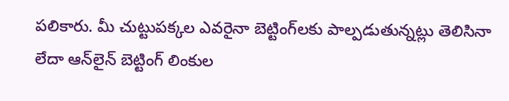పలికారు. మీ చుట్టుపక్కల ఎవరైనా బెట్టింగ్‌లకు పాల్పడుతున్నట్లు తెలిసినా లేదా ఆన్‌లైన్ బెట్టింగ్ లింకుల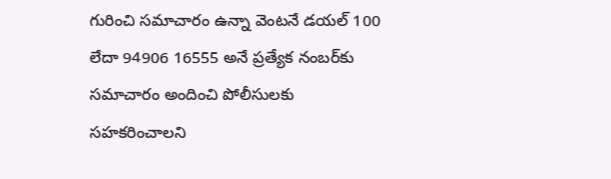గురించి సమాచారం ఉన్నా వెంటనే డయల్ 100 లేదా 94906 16555 అనే ప్రత్యేక నంబర్‌కు సమాచారం అందించి పోలీసులకు సహకరించాలని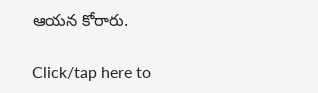ఆయన కోరారు.

Click/tap here to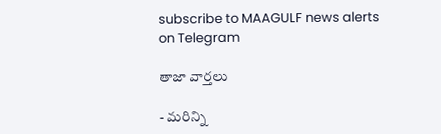subscribe to MAAGULF news alerts on Telegram

తాజా వార్తలు

- మరిన్ని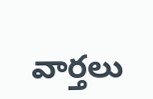వార్తలు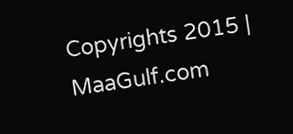Copyrights 2015 | MaaGulf.com